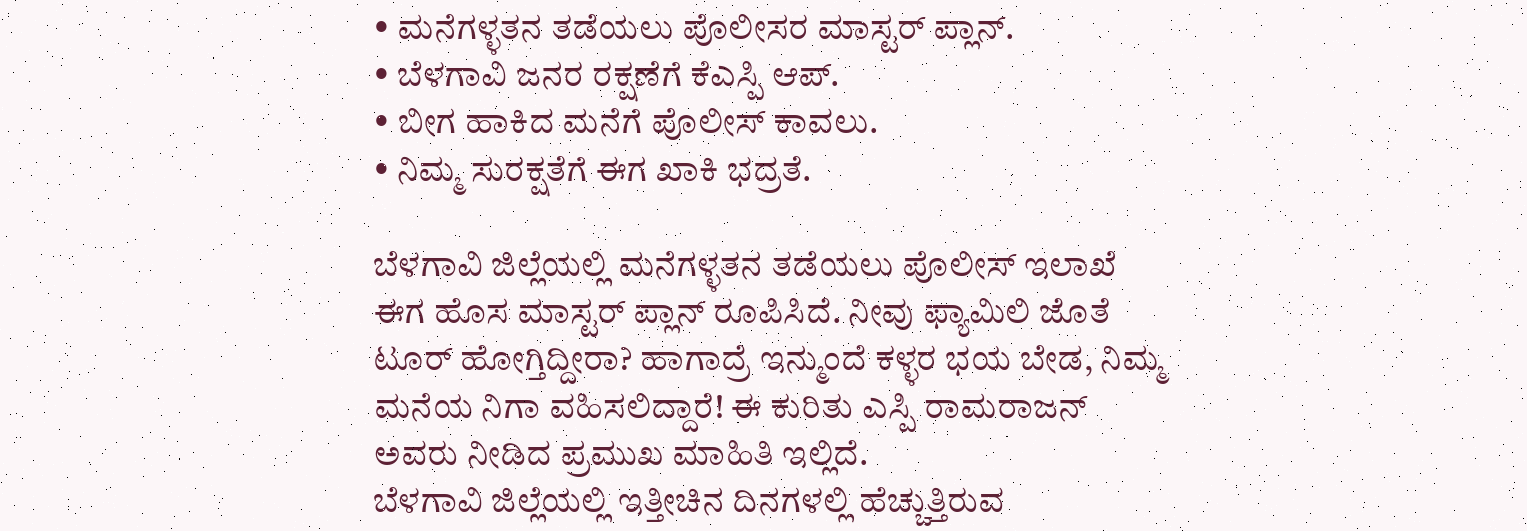• ಮನೆಗಳ್ಳತನ ತಡೆಯಲು ಪೊಲೀಸರ ಮಾಸ್ಟರ್ ಪ್ಲಾನ್.
• ಬೆಳಗಾವಿ ಜನರ ರಕ್ಷಣೆಗೆ ಕೆಎಸ್ಪಿ ಆಪ್.
• ಬೀಗ ಹಾಕಿದ ಮನೆಗೆ ಪೊಲೀಸ್ ಕಾವಲು.
• ನಿಮ್ಮ ಸುರಕ್ಷತೆಗೆ ಈಗ ಖಾಕಿ ಭದ್ರತೆ.

ಬೆಳಗಾವಿ ಜಿಲ್ಲೆಯಲ್ಲಿ ಮನೆಗಳ್ಳತನ ತಡೆಯಲು ಪೊಲೀಸ್ ಇಲಾಖೆ ಈಗ ಹೊಸ ಮಾಸ್ಟರ್ ಪ್ಲಾನ್ ರೂಪಿಸಿದೆ. ನೀವು ಫ್ಯಾಮಿಲಿ ಜೊತೆ ಟೂರ್ ಹೋಗ್ತಿದ್ದೀರಾ? ಹಾಗಾದ್ರೆ ಇನ್ಮುಂದೆ ಕಳ್ಳರ ಭಯ ಬೇಡ, ನಿಮ್ಮ ಮನೆಯ ನಿಗಾ ವಹಿಸಲಿದ್ದಾರೆ! ಈ ಕುರಿತು ಎಸ್ಪಿ ರಾಮರಾಜನ್ ಅವರು ನೀಡಿದ ಪ್ರಮುಖ ಮಾಹಿತಿ ಇಲ್ಲಿದೆ.
ಬೆಳಗಾವಿ ಜಿಲ್ಲೆಯಲ್ಲಿ ಇತ್ತೀಚಿನ ದಿನಗಳಲ್ಲಿ ಹೆಚ್ಚುತ್ತಿರುವ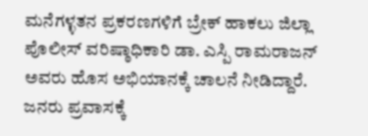ಮನೆಗಳ್ಳತನ ಪ್ರಕರಣಗಳಿಗೆ ಬ್ರೇಕ್ ಹಾಕಲು ಜಿಲ್ಲಾ ಪೊಲೀಸ್ ವರಿಷ್ಠಾಧಿಕಾರಿ ಡಾ. ಎಸ್ಪಿ ರಾಮರಾಜನ್ ಅವರು ಹೊಸ ಅಭಿಯಾನಕ್ಕೆ ಚಾಲನೆ ನೀಡಿದ್ದಾರೆ. ಜನರು ಪ್ರವಾಸಕ್ಕೆ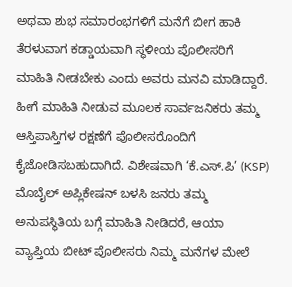ಅಥವಾ ಶುಭ ಸಮಾರಂಭಗಳಿಗೆ ಮನೆಗೆ ಬೀಗ ಹಾಕಿ ತೆರಳುವಾಗ ಕಡ್ಡಾಯವಾಗಿ ಸ್ಥಳೀಯ ಪೊಲೀಸರಿಗೆ ಮಾಹಿತಿ ನೀಡಬೇಕು ಎಂದು ಅವರು ಮನವಿ ಮಾಡಿದ್ದಾರೆ. ಹೀಗೆ ಮಾಹಿತಿ ನೀಡುವ ಮೂಲಕ ಸಾರ್ವಜನಿಕರು ತಮ್ಮ ಆಸ್ತಿಪಾಸ್ತಿಗಳ ರಕ್ಷಣೆಗೆ ಪೊಲೀಸರೊಂದಿಗೆ ಕೈಜೋಡಿಸಬಹುದಾಗಿದೆ. ವಿಶೇಷವಾಗಿ ‘ಕೆ.ಎಸ್.ಪಿ’ (KSP) ಮೊಬೈಲ್ ಅಪ್ಲಿಕೇಷನ್ ಬಳಸಿ ಜನರು ತಮ್ಮ ಅನುಪಸ್ಥಿತಿಯ ಬಗ್ಗೆ ಮಾಹಿತಿ ನೀಡಿದರೆ, ಆಯಾ ವ್ಯಾಪ್ತಿಯ ಬೀಟ್ ಪೊಲೀಸರು ನಿಮ್ಮ ಮನೆಗಳ ಮೇಲೆ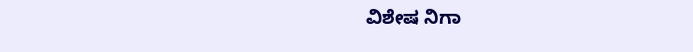ವಿಶೇಷ ನಿಗಾ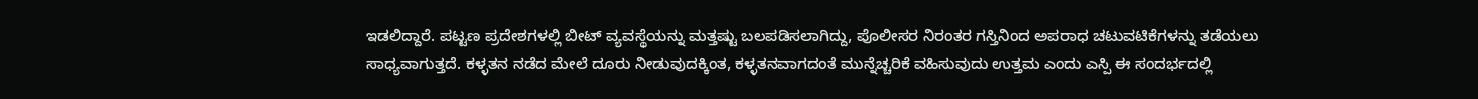ಇಡಲಿದ್ದಾರೆ. ಪಟ್ಟಣ ಪ್ರದೇಶಗಳಲ್ಲಿ ಬೀಟ್ ವ್ಯವಸ್ಥೆಯನ್ನು ಮತ್ತಷ್ಟು ಬಲಪಡಿಸಲಾಗಿದ್ದು, ಪೊಲೀಸರ ನಿರಂತರ ಗಸ್ತಿನಿಂದ ಅಪರಾಧ ಚಟುವಟಿಕೆಗಳನ್ನು ತಡೆಯಲು ಸಾಧ್ಯವಾಗುತ್ತದೆ. ಕಳ್ಳತನ ನಡೆದ ಮೇಲೆ ದೂರು ನೀಡುವುದಕ್ಕಿಂತ, ಕಳ್ಳತನವಾಗದಂತೆ ಮುನ್ನೆಚ್ಚರಿಕೆ ವಹಿಸುವುದು ಉತ್ತಮ ಎಂದು ಎಸ್ಪಿ ಈ ಸಂದರ್ಭದಲ್ಲಿ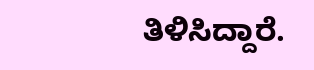ತಿಳಿಸಿದ್ದಾರೆ.